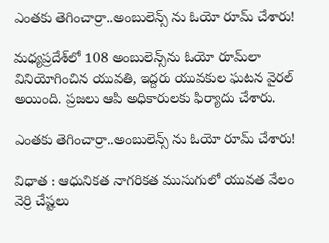ఎంతకు తెగించార్రా..అంబులెన్స్ ను ఓయో రూమ్ చేశారు!

మధ్యప్రదేశ్‌లో 108 అంబులెన్స్‌ను ఓయో రూమ్‌లా వినియోగించిన యువతి, ఇద్దరు యువకుల ఘటన వైరల్ అయింది. ప్రజలు ఆపి అధికారులకు ఫిర్యాదు చేశారు.

ఎంతకు తెగించార్రా..అంబులెన్స్ ను ఓయో రూమ్ చేశారు!

విధాత : ఆధునికత నాగరికత ముసుగులో యువత వేలం వెర్రి చేష్టలు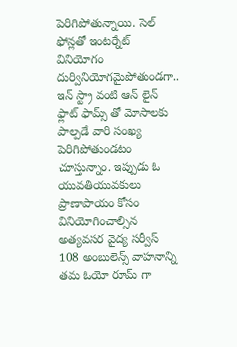పెరిగిపోతున్నాయి. సెల్ ఫోన్లతో ఇంటర్నేట్ వినియోగం దుర్వినియోగమైపోతుండగా.. ఇన్ స్ట్రా వంటి ఆన్ లైన్ ఫ్లాట్ ఫామ్స్ తో మోసాలకు పాల్పడే వారి సంఖ్య పెరిగిపోతుండటం చూస్తున్నాం. ఇప్పుడు ఓ యువతియువకులు ప్రాణాపాయం కోసం వినియోగించాల్సిన అత్యవసర వైద్య సర్వీస్ 108 అంబులెన్స్ వాహనాన్ని తమ ఓయో రూమ్ గా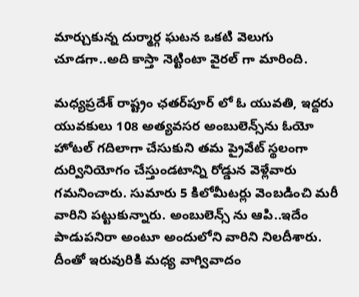మార్చుకున్న దుర్మార్గ ఘటన ఒకటి వెలుగు చూడగా..అది కాస్తా నెట్టింటా వైరల్ గా మారింది.

మధ్యప్రదేశ్‌ రాష్ట్రం ఛతర్‌పూర్ లో ఓ యువతి, ఇద్దరు యువకులు 108 అత్యవసర అంబులెన్స్‌ను ఓయో హోటల్ గదిలాగా చేసుకుని తమ ప్రైవేట్ స్థలంగా దుర్వినియోగం చేస్తుండటాన్ని రోడ్డున వెళ్లేవారు గమనించారు. సుమారు 5 కిలోమీటర్లు వెంబడించి మరీ వారిని పట్టుకున్నారు. అంబులెన్స్ ను ఆపి..ఇదేం పాడుపనిరా అంటూ అందులోని వారిని నిలదీశారు. దీంతో ఇరువురికి మధ్య వాగ్వివాదం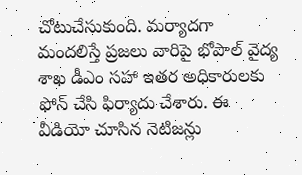చోటుచేసుకుంది. మర్యాదగా మందలిస్తే ప్రజలు వారిపై భోపాల్ వైద్య శాఖ డీఎం సహా ఇతర అధికారులకు ఫోన్ చేసి ఫిర్యాదు చేశారు. ఈ వీడియో చూసిన నెటిజన్లు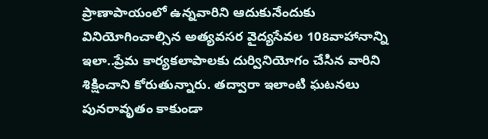ప్రాణాపాయంలో ఉన్నవారిని ఆదుకునేందుకు వినియోగించాల్సిన అత్యవసర వైద్యసేవల 108వాహానాన్ని ఇలా..ప్రేమ కార్యకలాపాలకు దుర్వినియోగం చేసిన వారిని శిక్షించాని కోరుతున్నారు. తద్వారా ఇలాంటి ఘటనలు పునరావృతం కాకుండా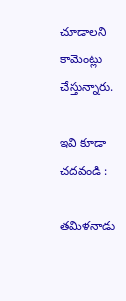చూడాలని కామెంట్లు చేస్తున్నారు.

ఇవి కూడా చదవండి :

తమిళనాడు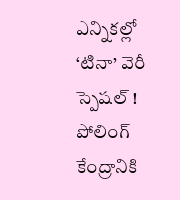ఎన్నికల్లో ‘టినా’ వెరీ స్పెషల్ !
పోలింగ్ కేంద్రానికి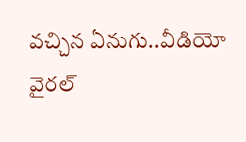వచ్చిన ఏనుగు..వీడియో వైరల్